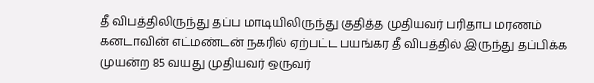தீ விபத்திலிருந்து தப்ப மாடியிலிருந்து குதித்த முதியவர் பரிதாப மரணம்
கனடாவின் எட்மண்டன் நகரில் ஏற்பட்ட பயங்கர தீ விபத்தில் இருந்து தப்பிக்க முயன்ற 85 வயது முதியவர் ஒருவர்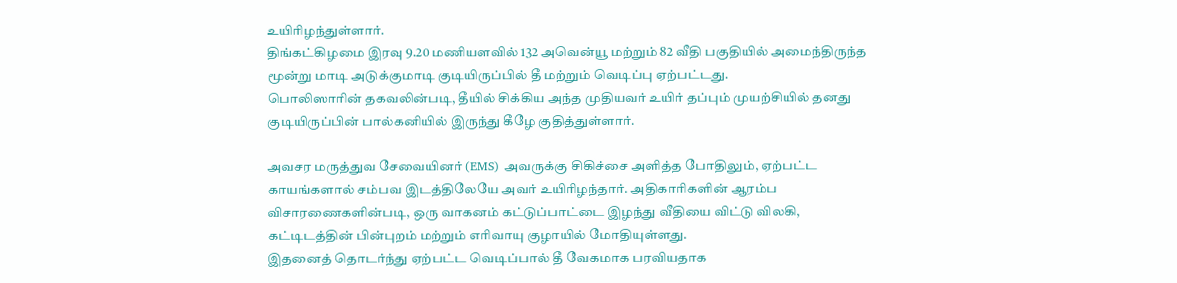உயிரிழந்துள்ளார்.
திங்கட்கிழமை இரவு 9.20 மணியளவில் 132 அவென்யூ மற்றும் 82 வீதி பகுதியில் அமைந்திருந்த மூன்று மாடி அடுக்குமாடி குடியிருப்பில் தீ மற்றும் வெடிப்பு ஏற்பட்டது.
பொலிஸாரின் தகவலின்படி, தீயில் சிக்கிய அந்த முதியவர் உயிர் தப்பும் முயற்சியில் தனது குடியிருப்பின் பால்கனியில் இருந்து கீழே குதித்துள்ளார்.

அவசர மருத்துவ சேவையினர் (EMS) அவருக்கு சிகிச்சை அளித்த போதிலும், ஏற்பட்ட காயங்களால் சம்பவ இடத்திலேயே அவர் உயிரிழந்தார். அதிகாரிகளின் ஆரம்ப விசாரணைகளின்படி, ஒரு வாகனம் கட்டுப்பாட்டை இழந்து வீதியை விட்டு விலகி, கட்டிடத்தின் பின்புறம் மற்றும் எரிவாயு குழாயில் மோதியுள்ளது.
இதனைத் தொடர்ந்து ஏற்பட்ட வெடிப்பால் தீ வேகமாக பரவியதாக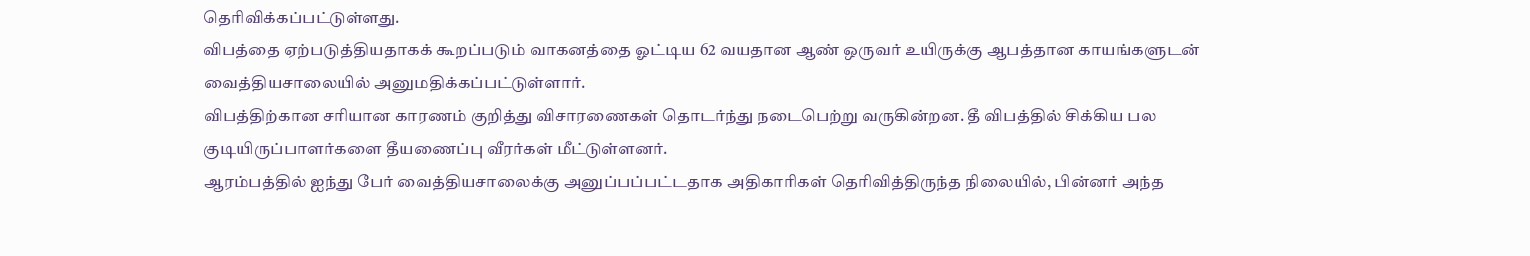தெரிவிக்கப்பட்டுள்ளது.
விபத்தை ஏற்படுத்தியதாகக் கூறப்படும் வாகனத்தை ஓட்டிய 62 வயதான ஆண் ஒருவர் உயிருக்கு ஆபத்தான காயங்களுடன் வைத்தியசாலையில் அனுமதிக்கப்பட்டுள்ளார்.
விபத்திற்கான சரியான காரணம் குறித்து விசாரணைகள் தொடர்ந்து நடைபெற்று வருகின்றன. தீ விபத்தில் சிக்கிய பல குடியிருப்பாளர்களை தீயணைப்பு வீரர்கள் மீட்டுள்ளனர்.
ஆரம்பத்தில் ஐந்து பேர் வைத்தியசாலைக்கு அனுப்பப்பட்டதாக அதிகாரிகள் தெரிவித்திருந்த நிலையில், பின்னர் அந்த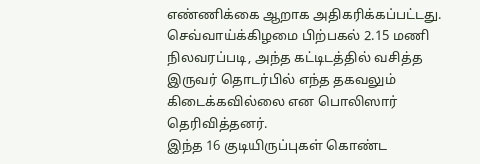எண்ணிக்கை ஆறாக அதிகரிக்கப்பட்டது.
செவ்வாய்க்கிழமை பிற்பகல் 2.15 மணி நிலவரப்படி, அந்த கட்டிடத்தில் வசித்த இருவர் தொடர்பில் எந்த தகவலும் கிடைக்கவில்லை என பொலிஸார் தெரிவித்தனர்.
இந்த 16 குடியிருப்புகள் கொண்ட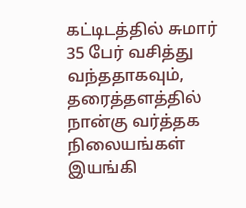கட்டிடத்தில் சுமார் 35 பேர் வசித்து வந்ததாகவும், தரைத்தளத்தில் நான்கு வர்த்தக நிலையங்கள் இயங்கி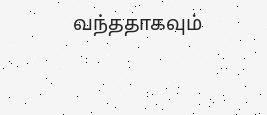வந்ததாகவும்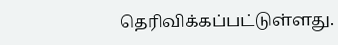தெரிவிக்கப்பட்டுள்ளது.